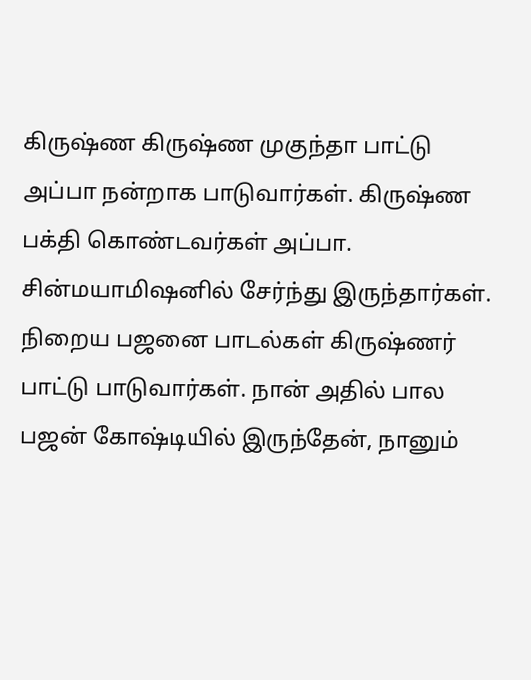கிருஷ்ண கிருஷ்ண முகுந்தா பாட்டு அப்பா நன்றாக பாடுவார்கள். கிருஷ்ண பக்தி கொண்டவர்கள் அப்பா. சின்மயாமிஷனில் சேர்ந்து இருந்தார்கள். நிறைய பஜனை பாடல்கள் கிருஷ்ணர் பாட்டு பாடுவார்கள். நான் அதில் பால பஜன் கோஷ்டியில் இருந்தேன், நானும்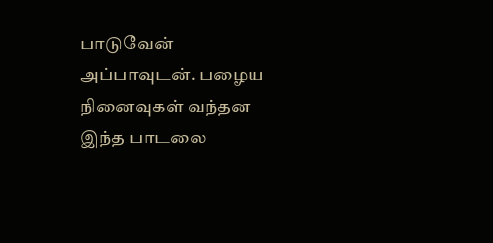பாடுவேன் அப்பாவுடன். பழைய நினைவுகள் வந்தன இந்த பாடலை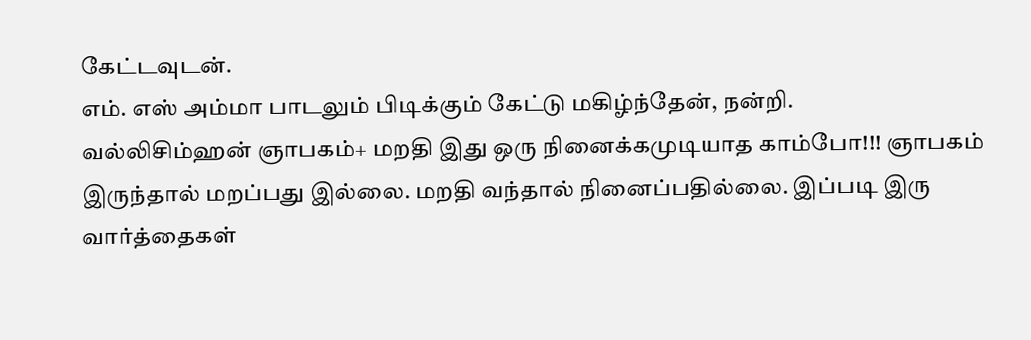கேட்டவுடன்.
எம். எஸ் அம்மா பாடலும் பிடிக்கும் கேட்டு மகிழ்ந்தேன், நன்றி.
வல்லிசிம்ஹன் ஞாபகம்+ மறதி இது ஒரு நினைக்கமுடியாத காம்போ!!! ஞாபகம் இருந்தால் மறப்பது இல்லை. மறதி வந்தால் நினைப்பதில்லை. இப்படி இரு வார்த்தைகள்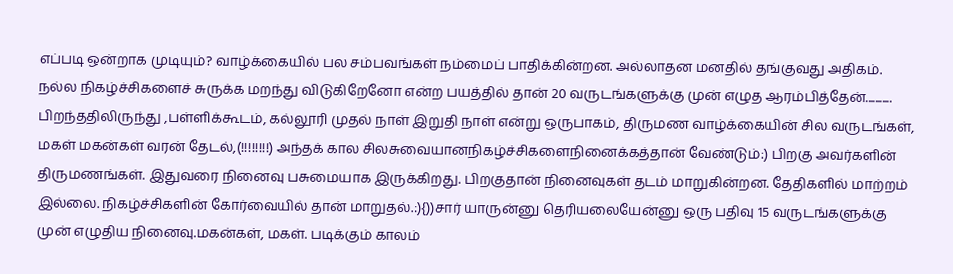எப்படி ஒன்றாக முடியும்? வாழ்க்கையில் பல சம்பவங்கள் நம்மைப் பாதிக்கின்றன. அல்லாதன மனதில் தங்குவது அதிகம். நல்ல நிகழ்ச்சிகளைச் சுருக்க மறந்து விடுகிறேனோ என்ற பயத்தில் தான் 20 வருடங்களுக்கு முன் எழுத ஆரம்பித்தேன்........... பிறந்ததிலிருந்து ,பள்ளிக்கூடம், கல்லூரி முதல் நாள் இறுதி நாள் என்று ஒருபாகம், திருமண வாழ்க்கையின் சில வருடங்கள், மகள் மகன்கள் வரன் தேடல்,(!!!!!!!!) அந்தக் கால சிலசுவையானநிகழ்ச்சிகளைநினைக்கத்தான் வேண்டும்:) பிறகு அவர்களின் திருமணங்கள். இதுவரை நினைவு பசுமையாக இருக்கிறது. பிறகுதான் நினைவுகள் தடம் மாறுகின்றன. தேதிகளில் மாற்றம் இல்லை. நிகழ்ச்சிகளின் கோர்வையில் தான் மாறுதல்.:){))சார் யாருன்னு தெரியலையேன்னு ஒரு பதிவு 15 வருடங்களுக்கு முன் எழுதிய நினைவு.மகன்கள், மகள். படிக்கும் காலம்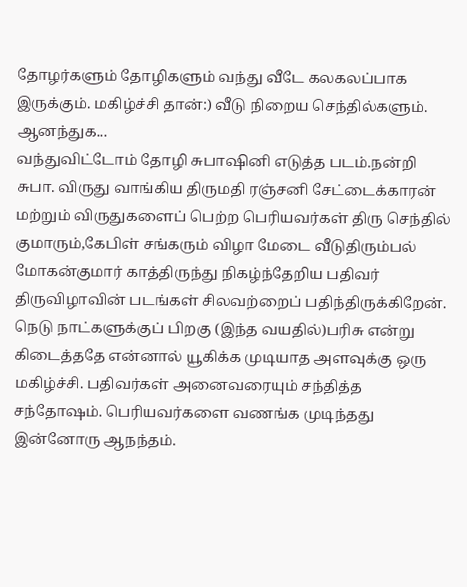தோழர்களும் தோழிகளும் வந்து வீடே கலகலப்பாக இருக்கும். மகிழ்ச்சி தான்:) வீடு நிறைய செந்தில்களும். ஆனந்துக...
வந்துவிட்டோம் தோழி சுபாஷினி எடுத்த படம்.நன்றி சுபா. விருது வாங்கிய திருமதி ரஞ்சனி சேட்டைக்காரன் மற்றும் விருதுகளைப் பெற்ற பெரியவர்கள் திரு செந்தில் குமாரும்,கேபிள் சங்கரும் விழா மேடை வீடுதிரும்பல் மோகன்குமார் காத்திருந்து நிகழ்ந்தேறிய பதிவர் திருவிழாவின் படங்கள் சிலவற்றைப் பதிந்திருக்கிறேன். நெடு நாட்களுக்குப் பிறகு (இந்த வயதில்)பரிசு என்று கிடைத்ததே என்னால் யூகிக்க முடியாத அளவுக்கு ஒரு மகிழ்ச்சி. பதிவர்கள் அனைவரையும் சந்தித்த சந்தோஷம். பெரியவர்களை வணங்க முடிந்தது இன்னோரு ஆநந்தம்.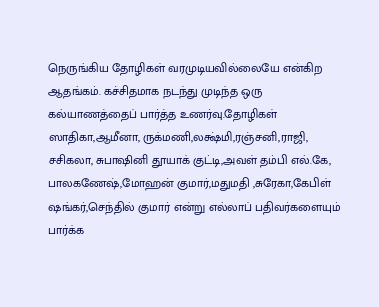நெருங்கிய தோழிகள் வரமுடியவில்லையே என்கிற ஆதங்கம். கச்சிதமாக நடந்து முடிந்த ஒரு கல்யாணத்தைப் பார்த்த உணர்வு.தோழிகள் ஸாதிகா,ஆமீனா, ருக்மணி,லக்ஷ்மி,ரஞ்சனி,ராஜி, சசிகலா, சுபாஷினி தூயாக் குட்டி,அவள் தம்பி எல்.கே, பாலகணேஷ்,மோஹன் குமார்,மதுமதி ,சுரேகா,கேபிள் ஷங்கர்,செந்தில் குமார் என்று எல்லாப் பதிவர்களையும் பார்க்க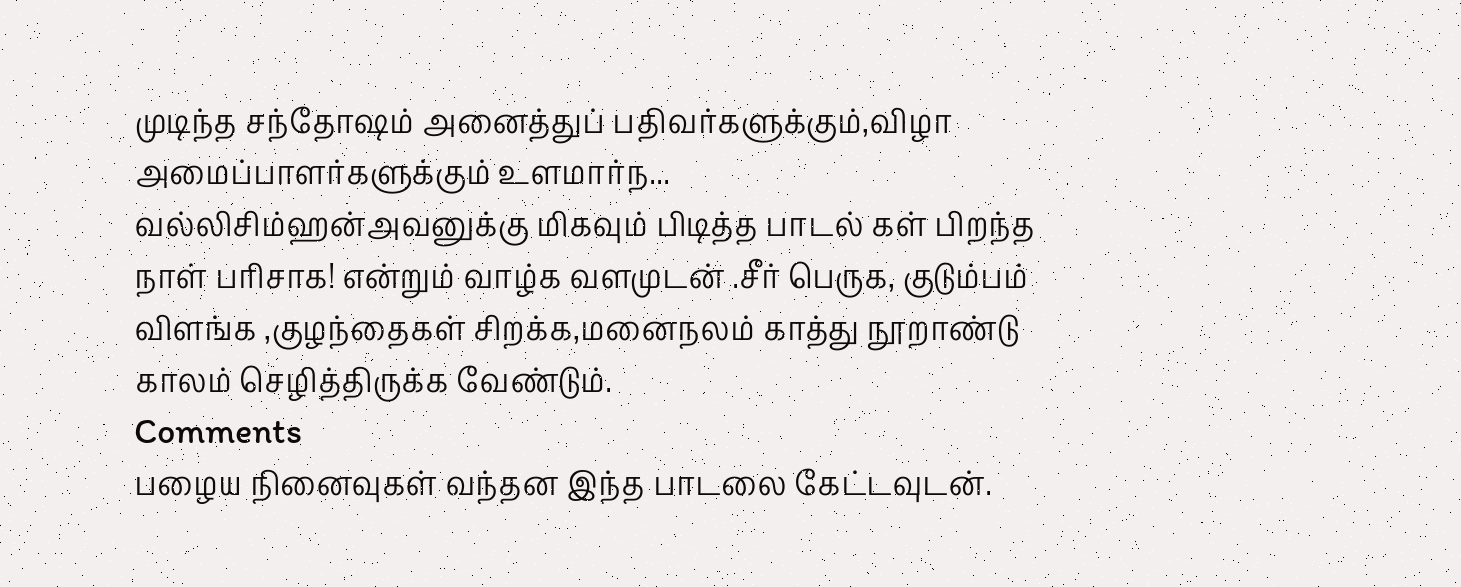முடிந்த சந்தோஷம் அனைத்துப் பதிவர்களுக்கும்,விழா அமைப்பாளர்களுக்கும் உளமார்ந...
வல்லிசிம்ஹன்அவனுக்கு மிகவும் பிடித்த பாடல் கள் பிறந்த நாள் பரிசாக! என்றும் வாழ்க வளமுடன் .சீர் பெருக, குடும்பம் விளங்க ,குழந்தைகள் சிறக்க,மனைநலம் காத்து நூறாண்டு காலம் செழித்திருக்க வேண்டும்.
Comments
பழைய நினைவுகள் வந்தன இந்த பாடலை கேட்டவுடன்.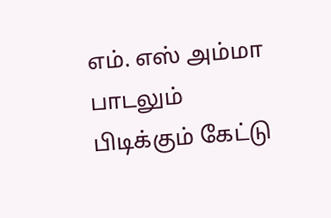எம். எஸ் அம்மா பாடலும் பிடிக்கும் கேட்டு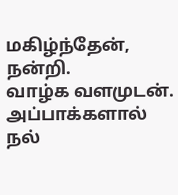மகிழ்ந்தேன், நன்றி.
வாழ்க வளமுடன்.
அப்பாக்களால் நல்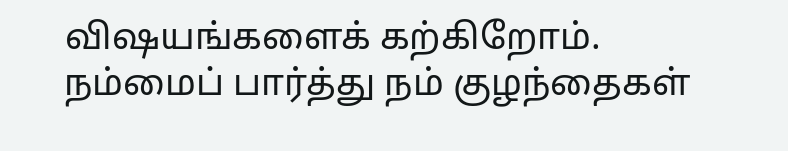விஷயங்களைக் கற்கிறோம்.
நம்மைப் பார்த்து நம் குழந்தைகள்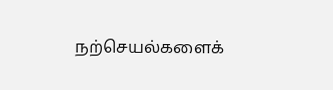நற்செயல்களைக்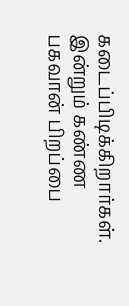கடைப்பிடிக்கிறார்கள்.
இன்றும் கண்ண பகவான் பிறப்பை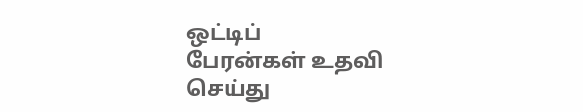ஒட்டிப்
பேரன்கள் உதவி செய்து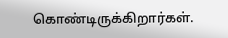கொண்டிருக்கிறார்கள்.